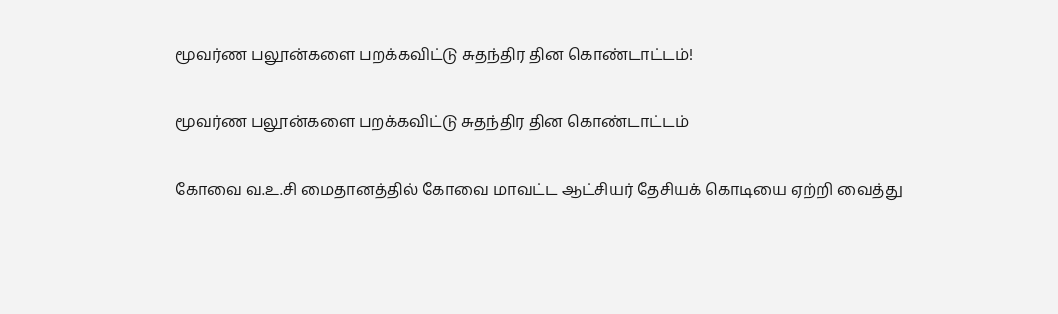மூவர்ண பலூன்களை பறக்கவிட்டு சுதந்திர தின கொண்டாட்டம்!

மூவர்ண பலூன்களை பறக்கவிட்டு சுதந்திர தின கொண்டாட்டம்

கோவை வ.உ.சி மைதானத்தில் கோவை மாவட்ட ஆட்சியர் தேசியக் கொடியை ஏற்றி வைத்து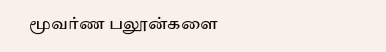மூவர்ண பலூன்களை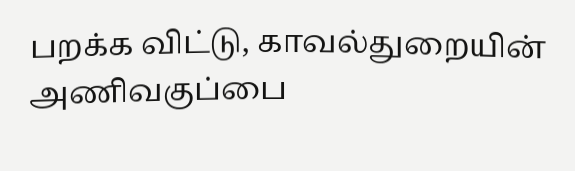பறக்க விட்டு, காவல்துறையின் அணிவகுப்பை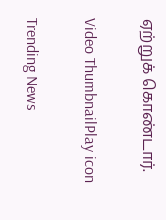ஏற்றுக் கொண்டார்.

Video ThumbnailPlay icon

Trending News